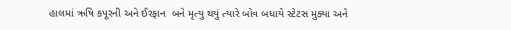હાલમાં ઋષિ કપૂરની અને ઈરફાન  બને મૃત્યુ થયું ત્યારે બોવ બધાયે સ્ટેટસ મુક્યા અને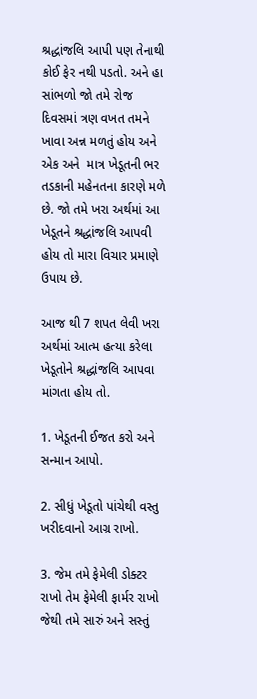શ્રદ્ધાંજલિ આપી પણ તેનાથી કોઈ ફેર નથી પડતો. અને હા સાંભળો જો તમે રોજ દિવસમાં ત્રણ વખત તમને  ખાવા અન્ન મળતું હોય અને એક અને  માત્ર ખેડૂતની ભર તડકાની મહેનતના કારણે મળે છે. જો તમે ખરા અર્થમાં આ ખેડૂતને શ્રદ્ધાંજલિ આપવી હોય તો મારા વિચાર પ્રમાણે ઉપાય છે.

આજ થી 7 શપત લેવી ખરા અર્થમાં આત્મ હત્યા કરેલા ખેડૂતોને શ્રદ્ધાંજલિ આપવા માંગતા હોય તો.

1. ખેડૂતની ઈજત કરો અને સન્માન આપો.

2. સીધું ખેડૂતો પાંચેથી વસ્તુ ખરીદવાનો આગ્ર રાખો.

3. જેમ તમે ફેમેલી ડોક્ટર રાખો તેમ ફેમેલી ફાર્મર રાખો જેથી તમે સારું અને સસ્તું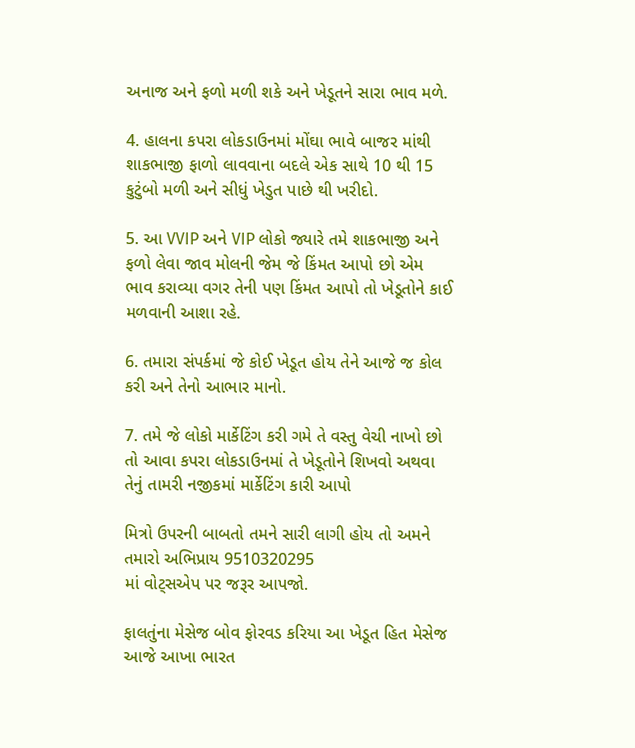અનાજ અને ફળો મળી શકે અને ખેડૂતને સારા ભાવ મળે.

4. હાલના કપરા લોકડાઉનમાં મોંઘા ભાવે બાજર માંથી શાકભાજી ફાળો લાવવાના બદલે એક સાથે 10 થી 15 કુટુંબો મળી અને સીધું ખેડુત પાછે થી ખરીદો.

5. આ VVIP અને VIP લોકો જ્યારે તમે શાકભાજી અને ફળો લેવા જાવ મોલની જેમ જે કિંમત આપો છો એમ ભાવ કરાવ્યા વગર તેની પણ કિંમત આપો તો ખેડૂતોને કાઈ મળવાની આશા રહે.

6. તમારા સંપર્કમાં જે કોઈ ખેડૂત હોય તેને આજે જ કોલ કરી અને તેનો આભાર માનો.

7. તમે જે લોકો માર્કેટિંગ કરી ગમે તે વસ્તુ વેચી નાખો છો તો આવા કપરા લોકડાઉનમાં તે ખેડૂતોને શિખવો અથવા તેનું તામરી નજીકમાં માર્કેટિંગ કારી આપો

મિત્રો ઉપરની બાબતો તમને સારી લાગી હોય તો અમને તમારો અભિપ્રાય 9510320295
માં વોટ્સએપ પર જરૂર આપજો.

ફાલતુંના મેસેજ બોવ ફોરવડ કરિયા આ ખેડૂત હિત મેસેજ આજે આખા ભારત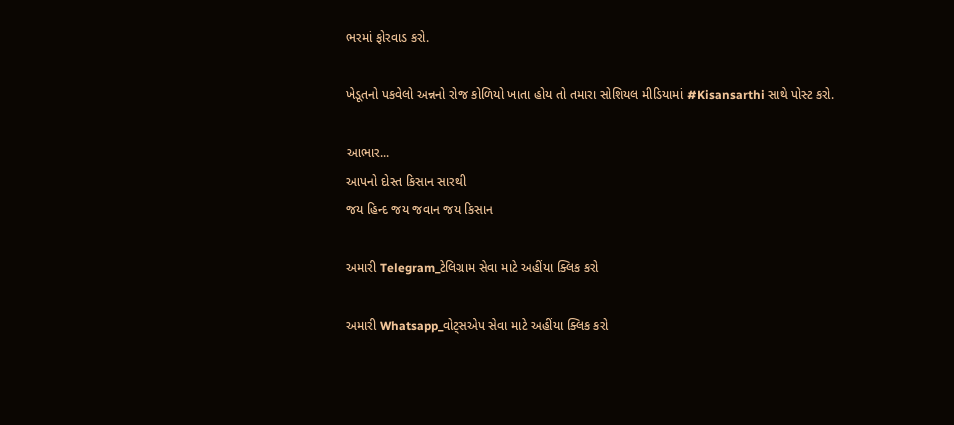ભરમાં ફોરવાડ કરો.

ખેડૂતનો પકવેલો અન્નનો રોજ કોળિયો ખાતા હોય તો તમારા સોશિયલ મીડિયામાં #Kisansarthi સાથે પોસ્ટ કરો.

આભાર...
આપનો દોસ્ત કિસાન સારથી
જય હિન્દ જય જવાન જય કિસાન

અમારી Telegram_ટેલિગ્રામ સેવા માટે અહીંયા ક્લિક કરો

અમારી Whatsapp_વોટ્સએપ સેવા માટે અહીંયા ક્લિક કરો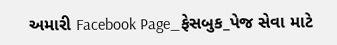અમારી Facebook Page_ફેસબુક_પેજ સેવા માટે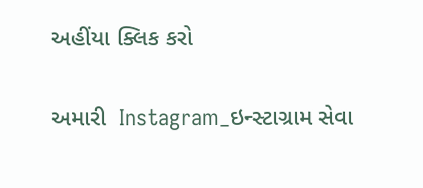અહીંયા ક્લિક કરો

અમારી  Instagram_ઇન્સ્ટાગ્રામ સેવા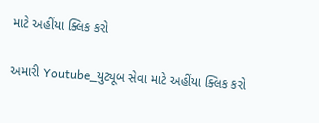માટે અહીંયા ક્લિક કરો

અમારી Youtube_યુટ્યૂબ સેવા માટે અહીંયા ક્લિક કરો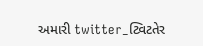અમારી twitter_ટ્વિટતેર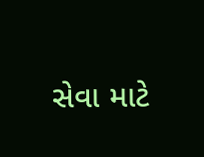સેવા માટે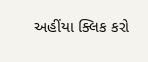અહીંયા ક્લિક કરો